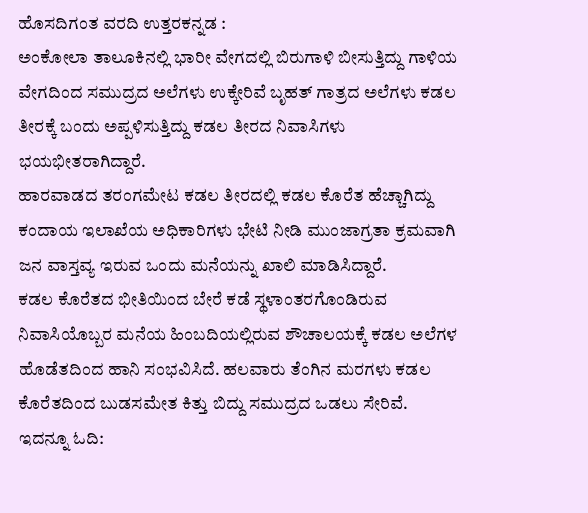ಹೊಸದಿಗಂತ ವರದಿ ಉತ್ತರಕನ್ನಡ :
ಅಂಕೋಲಾ ತಾಲೂಕಿನಲ್ಲಿ ಭಾರೀ ವೇಗದಲ್ಲಿ ಬಿರುಗಾಳಿ ಬೀಸುತ್ತಿದ್ದು ಗಾಳಿಯ ವೇಗದಿಂದ ಸಮುದ್ರದ ಅಲೆಗಳು ಉಕ್ಕೇರಿವೆ ಬೃಹತ್ ಗಾತ್ರದ ಅಲೆಗಳು ಕಡಲ ತೀರಕ್ಕೆ ಬಂದು ಅಪ್ಪಳಿಸುತ್ತಿದ್ದು ಕಡಲ ತೀರದ ನಿವಾಸಿಗಳು ಭಯಭೀತರಾಗಿದ್ದಾರೆ.
ಹಾರವಾಡದ ತರಂಗಮೇಟ ಕಡಲ ತೀರದಲ್ಲಿ ಕಡಲ ಕೊರೆತ ಹೆಚ್ಚಾಗಿದ್ದು ಕಂದಾಯ ಇಲಾಖೆಯ ಅಧಿಕಾರಿಗಳು ಭೇಟಿ ನೀಡಿ ಮುಂಜಾಗ್ರತಾ ಕ್ರಮವಾಗಿ ಜನ ವಾಸ್ತವ್ಯ ಇರುವ ಒಂದು ಮನೆಯನ್ನು ಖಾಲಿ ಮಾಡಿಸಿದ್ದಾರೆ.
ಕಡಲ ಕೊರೆತದ ಭೀತಿಯಿಂದ ಬೇರೆ ಕಡೆ ಸ್ಥಳಾಂತರಗೊಂಡಿರುವ ನಿವಾಸಿಯೊಬ್ಬರ ಮನೆಯ ಹಿಂಬದಿಯಲ್ಲಿರುವ ಶೌಚಾಲಯಕ್ಕೆ ಕಡಲ ಅಲೆಗಳ ಹೊಡೆತದಿಂದ ಹಾನಿ ಸಂಭವಿಸಿದೆ. ಹಲವಾರು ತೆಂಗಿನ ಮರಗಳು ಕಡಲ ಕೊರೆತದಿಂದ ಬುಡಸಮೇತ ಕಿತ್ತು ಬಿದ್ದು ಸಮುದ್ರದ ಒಡಲು ಸೇರಿವೆ.
ಇದನ್ನೂ ಓದಿ: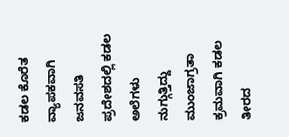ಕಡಲ ಕೊರೆತ ವ್ಯಾಪಕವಾಗಿ ಜನವಸತಿ ಪ್ರದೇಶದಲ್ಲಿ ಕಡಲ ಅಲೆಗಳು ನುಗ್ಗುತ್ತಿದ್ದು ಮುಂಜಾಗ್ರತಾ ಕ್ರಮವಾಗಿ ಕಡಲ ತೀರದ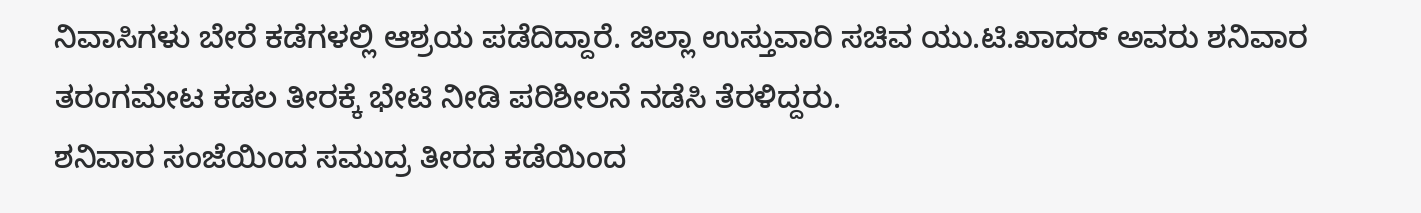ನಿವಾಸಿಗಳು ಬೇರೆ ಕಡೆಗಳಲ್ಲಿ ಆಶ್ರಯ ಪಡೆದಿದ್ದಾರೆ. ಜಿಲ್ಲಾ ಉಸ್ತುವಾರಿ ಸಚಿವ ಯು.ಟಿ.ಖಾದರ್ ಅವರು ಶನಿವಾರ ತರಂಗಮೇಟ ಕಡಲ ತೀರಕ್ಕೆ ಭೇಟಿ ನೀಡಿ ಪರಿಶೀಲನೆ ನಡೆಸಿ ತೆರಳಿದ್ದರು.
ಶನಿವಾರ ಸಂಜೆಯಿಂದ ಸಮುದ್ರ ತೀರದ ಕಡೆಯಿಂದ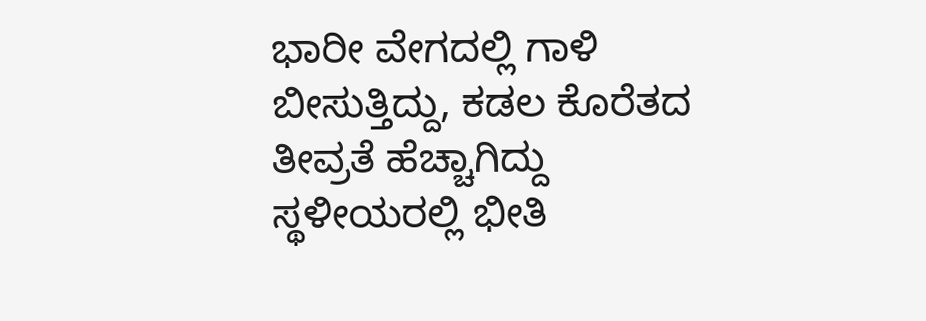ಭಾರೀ ವೇಗದಲ್ಲಿ ಗಾಳಿ ಬೀಸುತ್ತಿದ್ದು, ಕಡಲ ಕೊರೆತದ ತೀವ್ರತೆ ಹೆಚ್ಚಾಗಿದ್ದು ಸ್ಥಳೀಯರಲ್ಲಿ ಭೀತಿ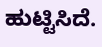ಹುಟ್ಟಿಸಿದೆ.